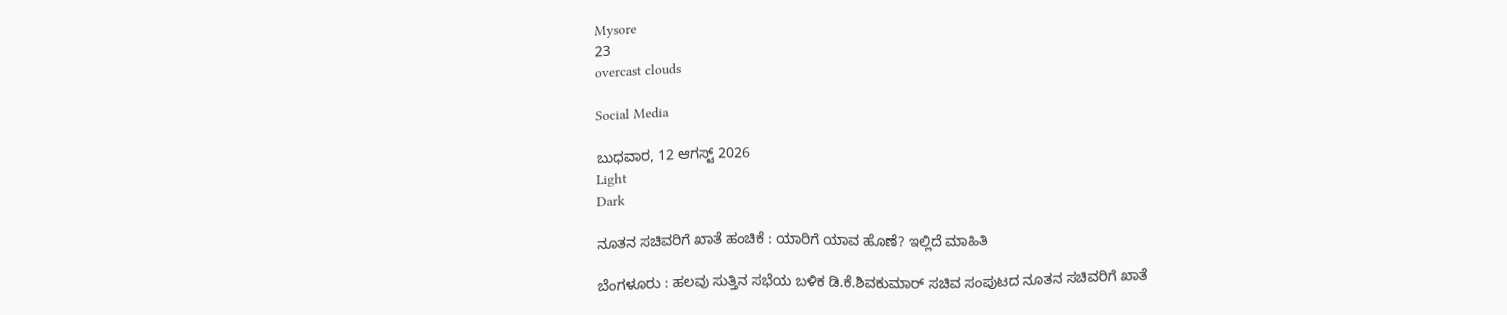Mysore
23
overcast clouds

Social Media

ಬುಧವಾರ, 12 ಆಗಸ್ಟ್ 2026
Light
Dark

ನೂತನ ಸಚಿವರಿಗೆ ಖಾತೆ ಹಂಚಿಕೆ : ಯಾರಿಗೆ ಯಾವ ಹೊಣೆ? ಇಲ್ಲಿದೆ ಮಾಹಿತಿ

ಬೆಂಗಳೂರು : ಹಲವು ಸುತ್ತಿನ ಸಭೆಯ ಬಳಿಕ ಡಿ.ಕೆ.ಶಿವಕುಮಾರ್ ಸಚಿವ ಸಂಪುಟದ ನೂತನ ಸಚಿವರಿಗೆ ಖಾತೆ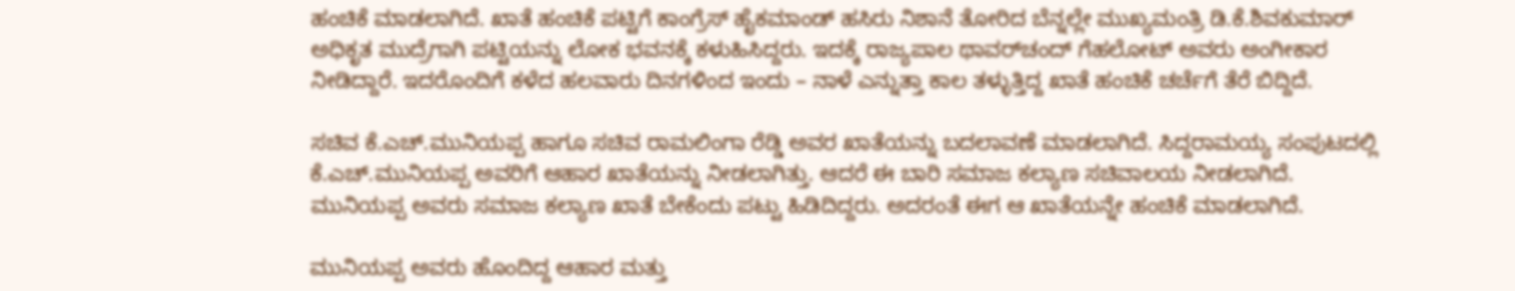ಹಂಚಿಕೆ ಮಾಡಲಾಗಿದೆ. ಖಾತೆ ಹಂಚಿಕೆ ಪಟ್ಟಿಗೆ ಕಾಂಗ್ರೆಸ್ ಹೈಕಮಾಂಡ್ ಹಸಿರು ನಿಶಾನೆ ತೋರಿದ ಬೆನ್ನಲ್ಲೇ ಮುಖ್ಯಮಂತ್ರಿ ಡಿ.ಕೆ.ಶಿವಕುಮಾರ್ ಅಧಿಕೃತ ಮುದ್ರೆಗಾಗಿ ಪಟ್ಟಿಯನ್ನು ಲೋಕ ಭವನಕ್ಕೆ ಕಳುಹಿಸಿದ್ದರು. ಇದಕ್ಕೆ ರಾಜ್ಯಪಾಲ ಥಾವರ್‌ಚಂದ್ ಗೆಹಲೋಟ್ ಅವರು ಅಂಗೀಕಾರ ನೀಡಿದ್ದಾರೆ. ಇದರೊಂದಿಗೆ ಕಳೆದ ಹಲವಾರು ದಿನಗಳಿಂದ ಇಂದು – ನಾಳೆ ಎನ್ನುತ್ತಾ ಕಾಲ ತಳ್ಳುತ್ತಿದ್ದ ಖಾತೆ ಹಂಚಿಕೆ ಚರ್ಚೆಗೆ ತೆರೆ ಬಿದ್ದಿದೆ.

ಸಚಿವ ಕೆ.ಎಚ್.ಮುನಿಯಪ್ಪ ಹಾಗೂ ಸಚಿವ ರಾಮಲಿಂಗಾ ರೆಡ್ಡಿ ಅವರ ಖಾತೆಯನ್ನು ಬದಲಾವಣೆ ಮಾಡಲಾಗಿದೆ. ಸಿದ್ದರಾಮಯ್ಯ ಸಂಪುಟದಲ್ಲಿ ಕೆ.ಎಚ್.ಮುನಿಯಪ್ಪ ಅವರಿಗೆ ಆಹಾರ ಖಾತೆಯನ್ನು ನೀಡಲಾಗಿತ್ತು. ಆದರೆ ಈ ಬಾರಿ ಸಮಾಜ ಕಲ್ಯಾಣ ಸಚಿವಾಲಯ ನೀಡಲಾಗಿದೆ. ಮುನಿಯಪ್ಪ ಅವರು ಸಮಾಜ ಕಲ್ಯಾಣ ಖಾತೆ ಬೇಕೆಂದು ಪಟ್ಟು ಹಿಡಿದಿದ್ದರು. ಅದರಂತೆ ಈಗ ಆ ಖಾತೆಯನ್ನೇ ಹಂಚಿಕೆ ಮಾಡಲಾಗಿದೆ.

ಮುನಿಯಪ್ಪ ಅವರು ಹೊಂದಿದ್ದ ಆಹಾರ ಮತ್ತು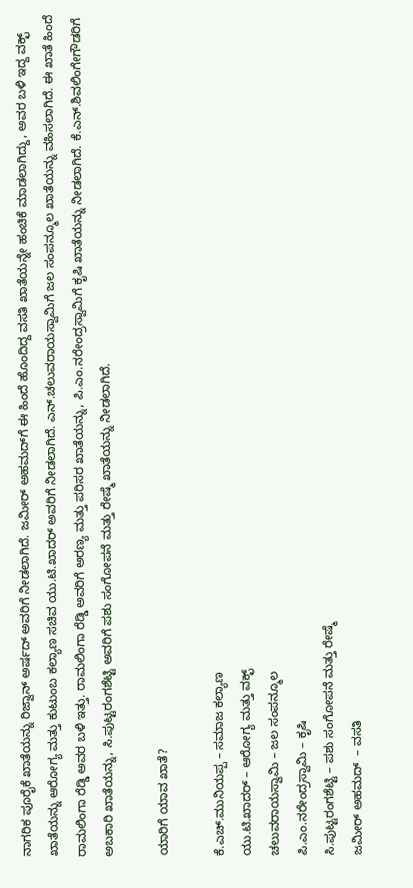ನಾಗರಿಕ ಪೂರೈಕೆ ಖಾತೆಯನ್ನು ರಿಜ್ವಾನ್ ಅರ್ಷದ್ ಅವರಿಗೆ ನೀಡಲಾಗಿದೆ. ಜಮೀರ್ ಅಹಮದ್‌ಗೆ ಈ ಹಿಂದೆ ಹೊಂದಿದ್ದ ವಸತಿ ಖಾತೆಯನ್ನೇ ಹಂಚಿಕೆ ಮಾಡಲಾಗಿದ್ದು, ಅವರ ಬಳಿ ಇದ್ದ ವಕ್ಛ್ ಖಾತೆಯನ್ನು ಆರೋಗ್ಯ ಮತ್ತು ಕುಟುಂಬ ಕಲ್ಯಾಣ ಸಚಿವ ಯು.ಟಿ.ಖಾದರ್ ಅವರಿಗೆ ನೀಡಲಾಗಿದೆ. ಎನ್.ಚಲುವರಾಯಸ್ವಾಮಿಗೆ ಜಲ ಸಂಪನ್ಮೂಲ ಖಾತೆಯನ್ನು ವಹಿಸಲಾಗಿದೆ. ಈ ಖಾತೆ ಹಿಂದೆ ರಾಮಲಿಂಗಾ ರೆಡ್ಡಿ ಅವರ ಬಳಿ ಇತ್ತು. ರಾಮಲಿಂಗಾ ರೆಡ್ಡಿ ಅವರಿಗೆ ಅರಣ್ಯ ಮತ್ತು ಪರಿಸರ ಖಾತೆಯನ್ನು, ಪಿ.ಎಂ.ನರೇಂದ್ರಸ್ವಾಮಿಗೆ ಕೃಷಿ ಖಾತೆಯನ್ನು ನೀಡಲಾಗಿದೆ. ಕೆ.ಎನ್.ಶಿವಲಿಂಗೇಗೌಡರಿಗೆ ಅಬಕಾರಿ ಖಾತೆಯನ್ನು, ಸಿ.ಪುಟ್ಟರಂಗಶೆಟ್ಟಿ ಅವರಿಗೆ ಪಶು ಸಂಗೋಪನೆ ಮತ್ತು ರೇಷ್ಮೆ ಖಾತೆಯನ್ನು ನೀಡಲಾಗಿದೆ.

ಯಾರಿಗೆ ಯಾವ ಖಾತೆ?

ಕೆ.ಎಚ್.ಮುನಿಯಪ್ಪ – ಸಮಾಜ ಕಲ್ಯಾಣ
ಯು.ಟಿ.ಖಾದರ್ – ಆರೋಗ್ಯ ಮತ್ತು ವಕ್ಛ್
ಚಲುವರಾಯಸ್ವಾಮಿ – ಜಲ ಸಂಪನ್ಮೂಲ
ಪಿ.ಎಂ.ನರೇಂದ್ರಸ್ವಾಮಿ – ಕೃಷಿ
ಸಿ.ಪುಟ್ಟರಂಗಶೆಟ್ಟಿ – ಪಶು ಸಂಗೋಪನೆ ಮತ್ತು ರೇಷ್ಮೆ
ಜಮೀರ್ ಅಹಮದ್  – ವಸತಿ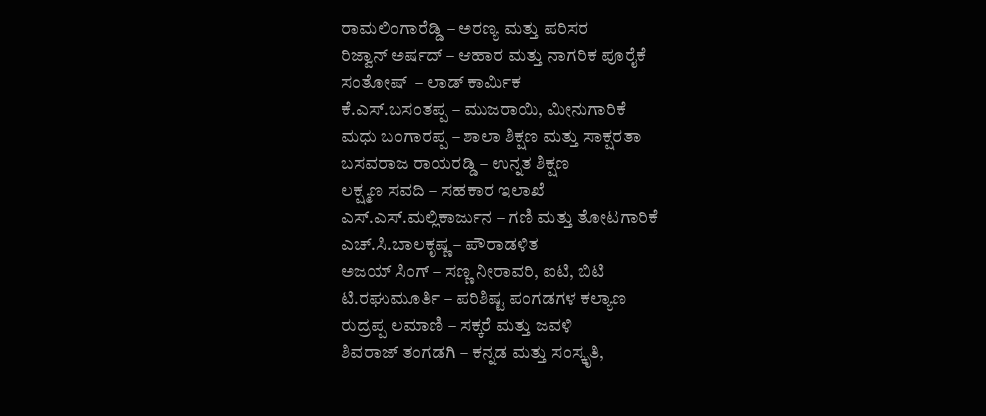ರಾಮಲಿಂಗಾರೆಡ್ಡಿ – ಅರಣ್ಯ ಮತ್ತು ಪರಿಸರ
ರಿಜ್ವಾನ್ ಅರ್ಷದ್ – ಆಹಾರ ಮತ್ತು ನಾಗರಿಕ ಪೂರೈಕೆ
ಸಂತೋಷ್  – ಲಾಡ್ ಕಾರ್ಮಿಕ
ಕೆ.ಎಸ್.ಬಸಂತಪ್ಪ – ಮುಜರಾಯಿ, ಮೀನುಗಾರಿಕೆ
ಮಧು ಬಂಗಾರಪ್ಪ – ಶಾಲಾ ಶಿಕ್ಷಣ ಮತ್ತು ಸಾಕ್ಷರತಾ
ಬಸವರಾಜ ರಾಯರಡ್ಡಿ – ಉನ್ನತ ಶಿಕ್ಷಣ
ಲಕ್ಷ್ಮಣ ಸವದಿ – ಸಹಕಾರ ಇಲಾಖೆ
ಎಸ್.ಎಸ್.ಮಲ್ಲಿಕಾರ್ಜುನ – ಗಣಿ ಮತ್ತು ತೋಟಗಾರಿಕೆ
ಎಚ್.ಸಿ.ಬಾಲಕೃಷ್ಣ – ಪೌರಾಡಳಿತ
ಅಜಯ್ ಸಿಂಗ್ – ಸಣ್ಣ ನೀರಾವರಿ, ಐಟಿ, ಬಿಟಿ
ಟಿ.ರಘುಮೂರ್ತಿ – ಪರಿಶಿಷ್ಟ ಪಂಗಡಗಳ ಕಲ್ಯಾಣ
ರುದ್ರಪ್ಪ ಲಮಾಣಿ – ಸಕ್ಕರೆ ಮತ್ತು ಜವಳಿ
ಶಿವರಾಜ್ ತಂಗಡಗಿ – ಕನ್ನಡ ಮತ್ತು ಸಂಸ್ಕೃತಿ,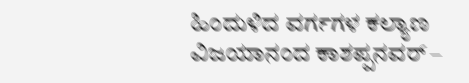ಹಿಂದುಳಿದ ವರ್ಗಗಳ ಕಲ್ಯಾಣ
ವಿಜಯಾನಂದ ಕಾಶಪ್ಪನವರ್ –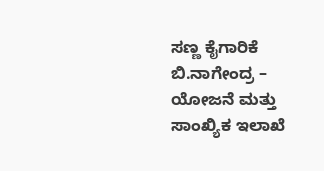ಸಣ್ಣ ಕೈಗಾರಿಕೆ
ಬಿ.ನಾಗೇಂದ್ರ – ಯೋಜನೆ ಮತ್ತು ಸಾಂಖ್ಯಿಕ ಇಲಾಖೆ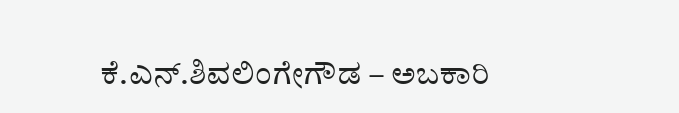ಕೆ.ಎನ್.ಶಿವಲಿಂಗೇಗೌಡ – ಅಬಕಾರಿ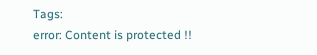Tags:
error: Content is protected !!